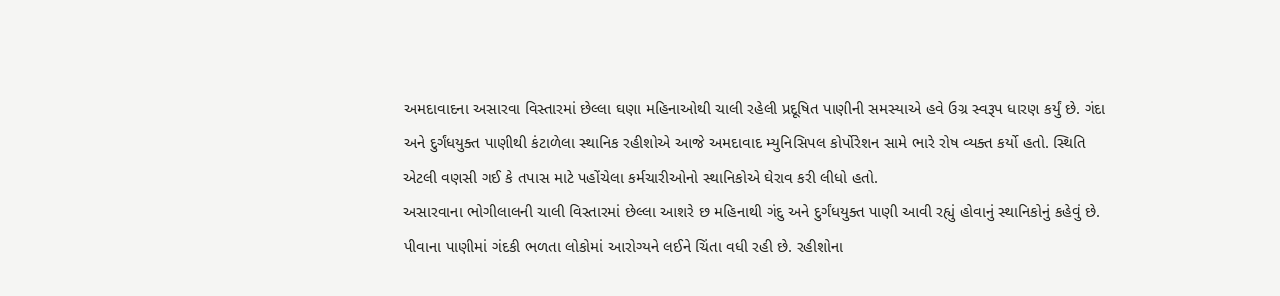અમદાવાદના અસારવા વિસ્તારમાં છેલ્લા ઘણા મહિનાઓથી ચાલી રહેલી પ્રદૂષિત પાણીની સમસ્યાએ હવે ઉગ્ર સ્વરૂપ ધારણ કર્યું છે. ગંદા અને દુર્ગંધયુક્ત પાણીથી કંટાળેલા સ્થાનિક રહીશોએ આજે અમદાવાદ મ્યુનિસિપલ કોર્પોરેશન સામે ભારે રોષ વ્યક્ત કર્યો હતો. સ્થિતિ એટલી વણસી ગઈ કે તપાસ માટે પહોંચેલા કર્મચારીઓનો સ્થાનિકોએ ઘેરાવ કરી લીધો હતો.
અસારવાના ભોગીલાલની ચાલી વિસ્તારમાં છેલ્લા આશરે છ મહિનાથી ગંદુ અને દુર્ગંધયુક્ત પાણી આવી રહ્યું હોવાનું સ્થાનિકોનું કહેવું છે. પીવાના પાણીમાં ગંદકી ભળતા લોકોમાં આરોગ્યને લઈને ચિંતા વધી રહી છે. રહીશોના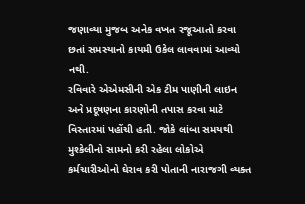જણાવ્યા મુજબ અનેક વખત રજૂઆતો કરવા છતાં સમસ્યાનો કાયમી ઉકેલ લાવવામાં આવ્યો નથી.
રવિવારે એએમસીની એક ટીમ પાણીની લાઇન અને પ્રદૂષણના કારણોની તપાસ કરવા માટે વિસ્તારમાં પહોંચી હતી. જોકે લાંબા સમયથી મુશ્કેલીનો સામનો કરી રહેલા લોકોએ કર્મચારીઓનો ઘેરાવ કરી પોતાની નારાજગી વ્યક્ત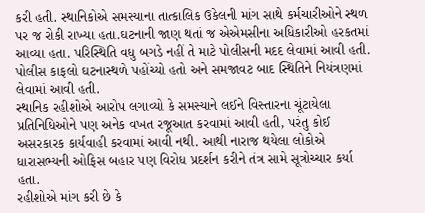કરી હતી. સ્થાનિકોએ સમસ્યાના તાત્કાલિક ઉકેલની માંગ સાથે કર્મચારીઓને સ્થળ પર જ રોકી રાખ્યા હતા.ઘટનાની જાણ થતાં જ એએમસીના અધિકારીઓ હરકતમાં આવ્યા હતા. પરિસ્થિતિ વધુ બગડે નહીં તે માટે પોલીસની મદદ લેવામાં આવી હતી. પોલીસ કાફલો ઘટનાસ્થળે પહોંચ્યો હતો અને સમજાવટ બાદ સ્થિતિને નિયંત્રણમાં લેવામાં આવી હતી.
સ્થાનિક રહીશોએ આરોપ લગાવ્યો કે સમસ્યાને લઈને વિસ્તારના ચૂંટાયેલા પ્રતિનિધિઓને પણ અનેક વખત રજૂઆત કરવામાં આવી હતી, પરંતુ કોઈ અસરકારક કાર્યવાહી કરવામાં આવી નથી. આથી નારાજ થયેલા લોકોએ ધારાસભ્યની ઓફિસ બહાર પણ વિરોધ પ્રદર્શન કરીને તંત્ર સામે સૂત્રોચ્ચાર કર્યા હતા.
રહીશોએ માંગ કરી છે કે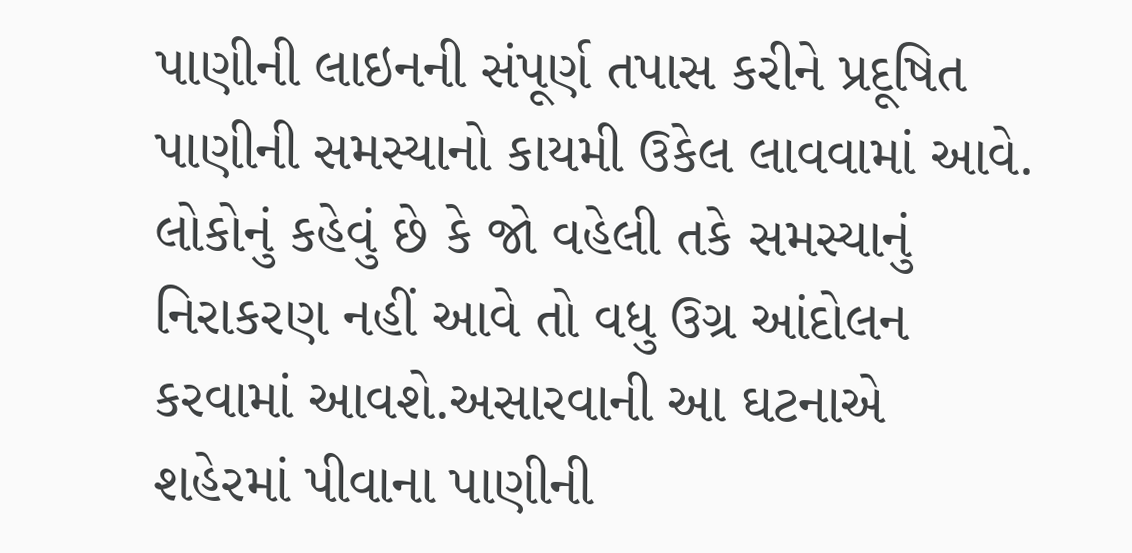પાણીની લાઇનની સંપૂર્ણ તપાસ કરીને પ્રદૂષિત પાણીની સમસ્યાનો કાયમી ઉકેલ લાવવામાં આવે. લોકોનું કહેવું છે કે જો વહેલી તકે સમસ્યાનું નિરાકરણ નહીં આવે તો વધુ ઉગ્ર આંદોલન કરવામાં આવશે.અસારવાની આ ઘટનાએ શહેરમાં પીવાના પાણીની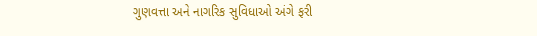ગુણવત્તા અને નાગરિક સુવિધાઓ અંગે ફરી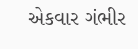એકવાર ગંભીર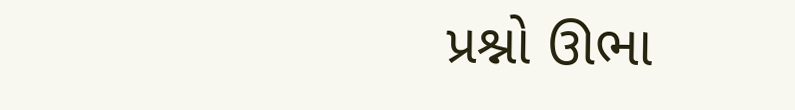પ્રશ્નો ઊભા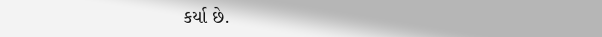કર્યા છે.